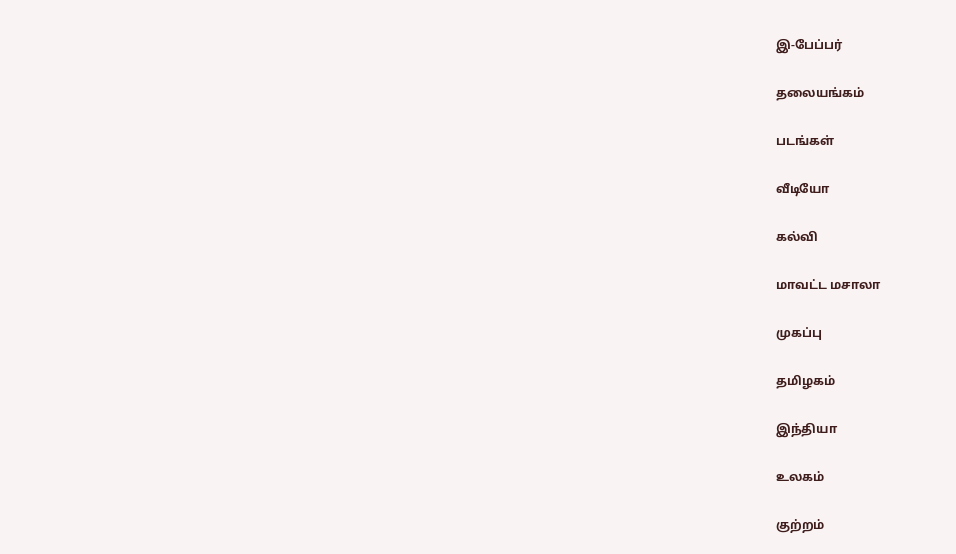இ-பேப்பர்

தலையங்கம்

படங்கள்

வீடியோ

கல்வி

மாவட்ட மசாலா

முகப்பு

தமிழகம்

இந்தியா

உலகம்

குற்றம்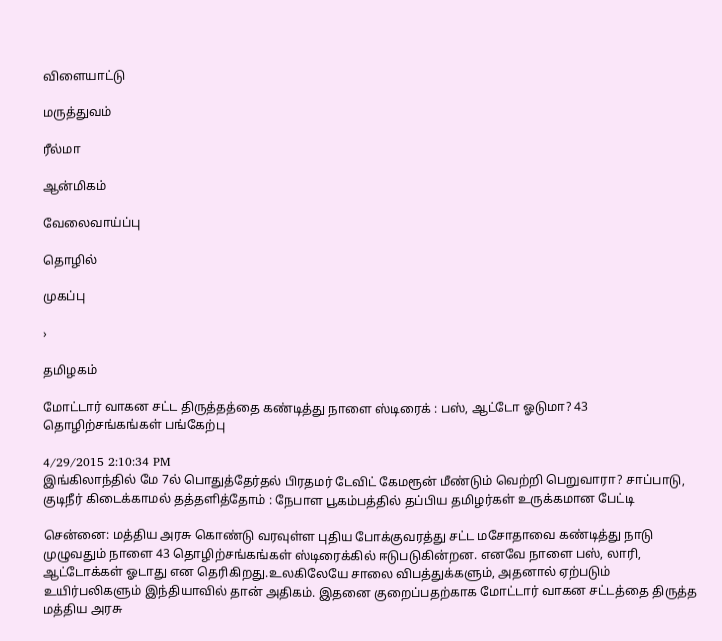விளையாட்டு

மருத்துவம்

ரீல்மா

ஆன்மிகம்

வேலைவாய்ப்பு

தொழில்

முகப்பு

›

தமிழகம்

மோட்டார் வாகன சட்ட திருத்தத்தை கண்டித்து நாளை ஸ்டிரைக் : பஸ், ஆட்டோ ஓடுமா? 43 தொழிற்சங்கங்கள் பங்கேற்பு

4/29/2015 2:10:34 PM
இங்கிலாந்தில் மே 7ல் பொதுத்தேர்தல் பிரதமர் டேவிட் கேமரூன் மீண்டும் வெற்றி பெறுவாரா? சாப்பாடு, குடிநீர் கிடைக்காமல் தத்தளித்தோம் : நேபாள பூகம்பத்தில் தப்பிய தமிழர்கள் உருக்கமான பேட்டி

சென்னை: மத்திய அரசு கொண்டு வரவுள்ள புதிய போக்குவரத்து சட்ட மசோதாவை கண்டித்து நாடு முழுவதும் நாளை 43 தொழிற்சங்கங்கள் ஸ்டிரைக்கில் ஈடுபடுகின்றன. எனவே நாளை பஸ், லாரி, ஆட்டோக்கள் ஓடாது என தெரிகிறது.உலகிலேயே சாலை விபத்துக்களும், அதனால் ஏற்படும் உயிர்பலிகளும் இந்தியாவில் தான் அதிகம். இதனை குறைப்பதற்காக மோட்டார் வாகன சட்டத்தை திருத்த மத்திய அரசு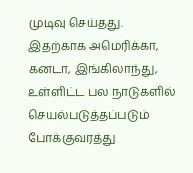முடிவு செய்தது. இதற்காக அமெரிக்கா, கனடா, இங்கிலாந்து, உள்ளிட்ட பல நாடுகளில் செயல்படுத்தப்படும் போக்குவரத்து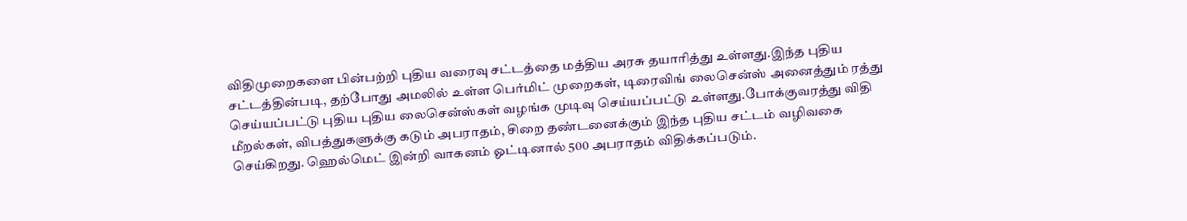விதிமுறைகளை பின்பற்றி புதிய வரைவு சட்டத்தை மத்திய அரசு தயாரித்து உள்ளது.இந்த புதிய சட்டத்தின்படி, தற்போது அமலில் உள்ள பெர்மிட் முறைகள், டிரைவிங் லைசென்ஸ் அனைத்தும் ரத்து செய்யப்பட்டு புதிய புதிய லைசென்ஸ்கள் வழங்க முடிவு செய்யப்பட்டு உள்ளது.போக்குவரத்து விதி மீறல்கள், விபத்துகளுக்கு கடும் அபராதம், சிறை தண்டனைக்கும் இந்த புதிய சட்டம் வழிவகை செய்கிறது. ஹெல்மெட் இன்றி வாகனம் ஓட்டினால் 500 அபராதம் விதிக்கப்படும்.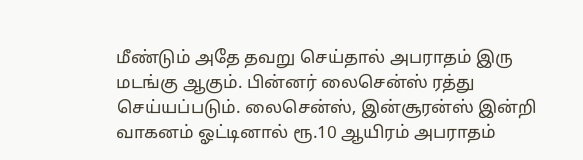மீண்டும் அதே தவறு செய்தால் அபராதம் இரு மடங்கு ஆகும். பின்னர் லைசென்ஸ் ரத்து செய்யப்படும். லைசென்ஸ், இன்சூரன்ஸ் இன்றி வாகனம் ஓட்டினால் ரூ.10 ஆயிரம் அபராதம்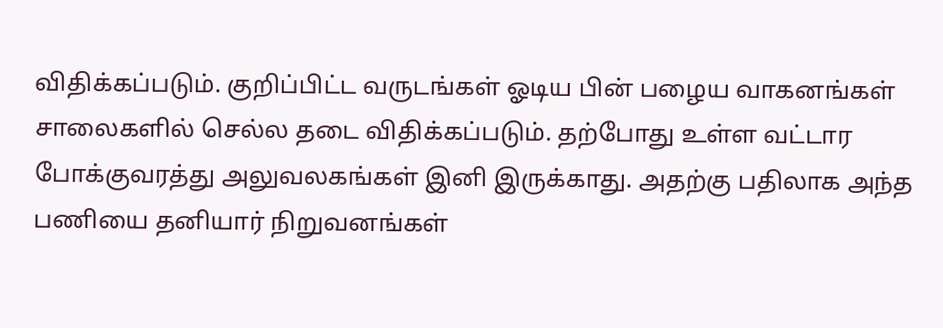விதிக்கப்படும். குறிப்பிட்ட வருடங்கள் ஓடிய பின் பழைய வாகனங்கள் சாலைகளில் செல்ல தடை விதிக்கப்படும். தற்போது உள்ள வட்டார போக்குவரத்து அலுவலகங்கள் இனி இருக்காது. அதற்கு பதிலாக அந்த பணியை தனியார் நிறுவனங்கள்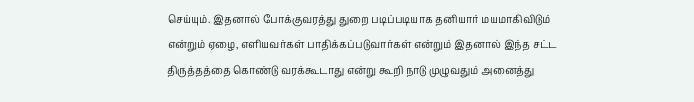செய்யும். இதனால் போக்குவரத்து துறை படிப்படியாக தனியார் மயமாகிவிடும் என்றும் ஏழை, எளியவர்கள் பாதிக்கப்படுவார்கள் என்றும் இதனால் இந்த சட்ட திருத்தத்தை கொண்டு வரக்கூடாது என்று கூறி நாடு முழுவதும் அனைத்து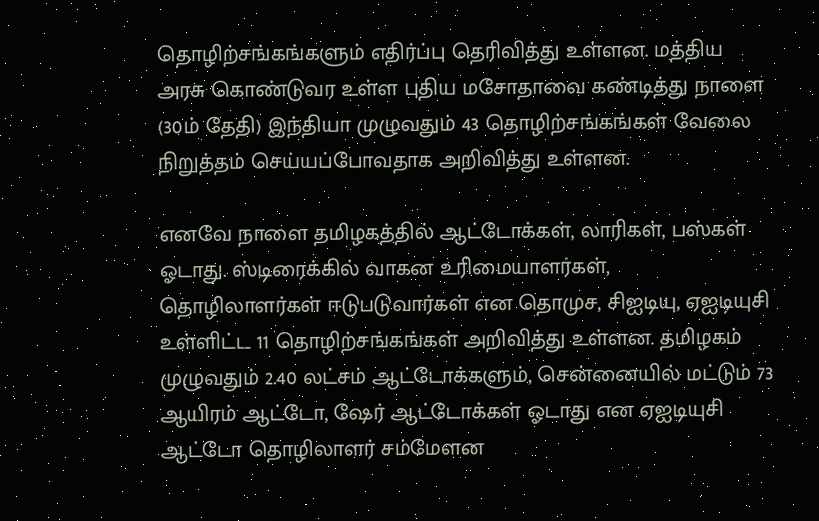தொழிற்சங்கங்களும் எதிர்ப்பு தெரிவித்து உள்ளன. மத்திய அரசு கொண்டுவர உள்ள புதிய மசோதாவை கண்டித்து நாளை (30ம் தேதி) இந்தியா முழுவதும் 43 தொழிற்சங்கங்கள் வேலை நிறுத்தம் செய்யப்போவதாக அறிவித்து உள்ளன.

எனவே நாளை தமிழகத்தில் ஆட்டோக்கள், லாரிகள், பஸ்கள் ஓடாது. ஸ்டிரைக்கில் வாகன உரிமையாளர்கள், தொழிலாளர்கள் ஈடுபடுவார்கள் என தொமுச, சிஐடியு, ஏஐடியுசி உள்ளிட்ட 11 தொழிற்சங்கங்கள் அறிவித்து உள்ளன. தமிழகம் முழுவதும் 2.40 லட்சம் ஆட்டோக்களும், சென்னையில் மட்டும் 73 ஆயிரம் ஆட்டோ, ஷேர் ஆட்டோக்கள் ஓடாது என ஏஐடியுசி ஆட்டோ தொழிலாளர் சம்மேளன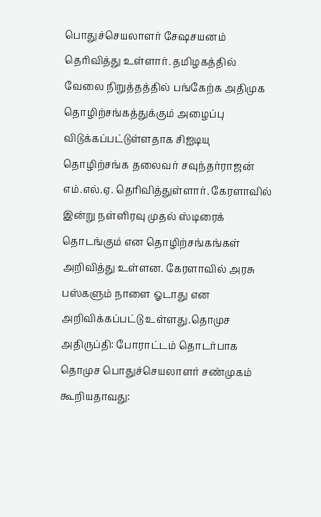பொதுச்செயலாளர் சேஷசயனம் தெரிவித்து உள்ளார். தமிழகத்தில் வேலை நிறுத்தத்தில் பங்கேற்க அதிமுக தொழிற்சங்கத்துக்கும் அழைப்பு விடுக்கப்பட்டுள்ளதாக சிஐடியு தொழிற்சங்க தலைவர் சவுந்தர்ராஜன் எம்.எல்.ஏ. தெரிவித்துள்ளார். கேரளாவில் இன்று நள்ளிரவு முதல் ஸ்டிரைக் தொடங்கும் என தொழிற்சங்கங்கள் அறிவித்து உள்ளன. கேரளாவில் அரசு பஸ்களும் நாளை ஓடாது என அறிவிக்கப்பட்டு உள்ளது.தொமுச அதிருப்தி: போராட்டம் தொடர்பாக தொமுச பொதுச்செயலாளர் சண்முகம் கூறியதாவது: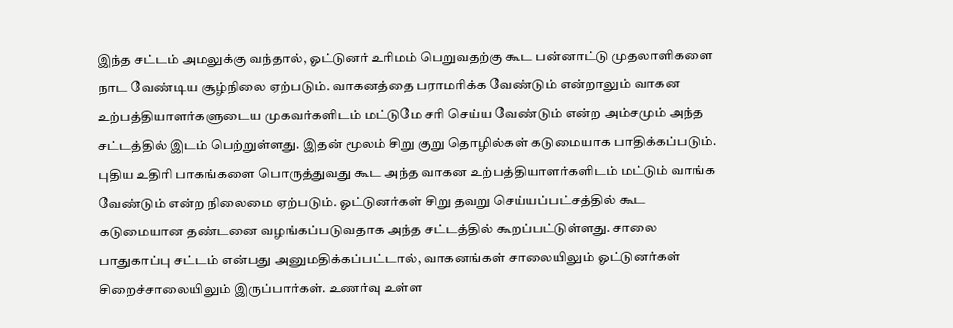இந்த சட்டம் அமலுக்கு வந்தால், ஓட்டுனர் உரிமம் பெறுவதற்கு கூட பன்னாட்டு முதலாளிகளை நாட வேண்டிய சூழ்நிலை ஏற்படும். வாகனத்தை பராமரிக்க வேண்டும் என்றாலும் வாகன உற்பத்தியாளர்களுடைய முகவர்களிடம் மட்டுமே சரி செய்ய வேண்டும் என்ற அம்சமும் அந்த சட்டத்தில் இடம் பெற்றுள்ளது. இதன் மூலம் சிறு குறு தொழில்கள் கடுமையாக பாதிக்கப்படும். புதிய உதிரி பாகங்களை பொருத்துவது கூட அந்த வாகன உற்பத்தியாளர்களிடம் மட்டும் வாங்க வேண்டும் என்ற நிலைமை ஏற்படும். ஓட்டுனர்கள் சிறு தவறு செய்யப்பட்சத்தில் கூட கடுமையான தண்டனை வழங்கப்படுவதாக அந்த சட்டத்தில் கூறப்பட்டுள்ளது. சாலை பாதுகாப்பு சட்டம் என்பது அனுமதிக்கப்பட்டால், வாகனங்கள் சாலையிலும் ஓட்டுனர்கள் சிறைச்சாலையிலும் இருப்பார்கள். உணர்வு உள்ள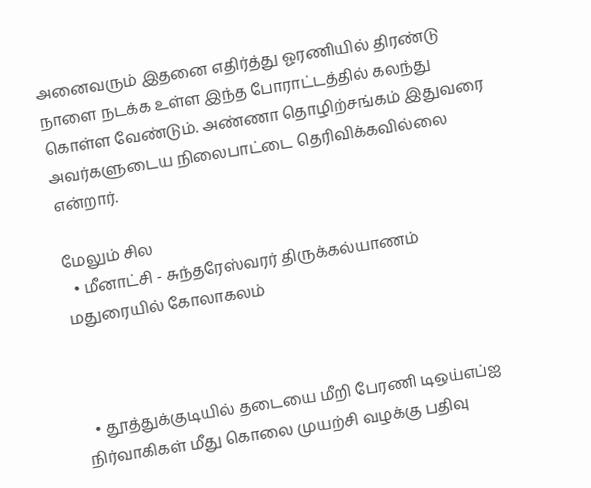அனைவரும் இதனை எதிர்த்து ஓரணியில் திரண்டு நாளை நடக்க உள்ள இந்த போராட்டத்தில் கலந்து கொள்ள வேண்டும். அண்ணா தொழிற்சங்கம் இதுவரை அவர்களுடைய நிலைபாட்டை தெரிவிக்கவில்லை என்றார்.

மேலும் சில
  • மீனாட்சி - சுந்தரேஸ்வரர் திருக்கல்யாணம் மதுரையில் கோலாகலம்



  • தூத்துக்குடியில் தடையை மீறி பேரணி டிஒய்எப்ஐ நிர்வாகிகள் மீது கொலை முயற்சி வழக்கு பதிவு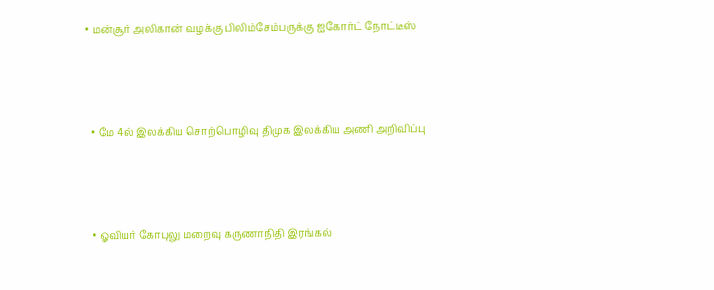• மன்சூர் அலிகான் வழக்கு பிலிம்சேம்பருக்கு ஐகோர்ட் நோட்டீஸ்



  • மே 4ல் இலக்கிய சொற்பொழிவு திமுக இலக்கிய அணி அறிவிப்பு



  • ஓவியர் கோபுலு மறைவு கருணாநிதி இரங்கல்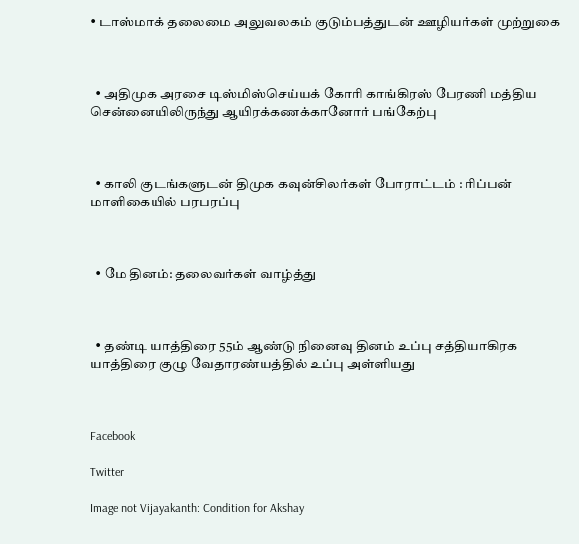• டாஸ்மாக் தலைமை அலுவலகம் குடும்பத்துடன் ஊழியர்கள் முற்றுகை



  • அதிமுக அரசை டிஸ்மிஸ்செய்யக் கோரி காங்கிரஸ் பேரணி மத்திய சென்னையிலிருந்து ஆயிரக்கணக்கானோர் பங்கேற்பு



  • காலி குடங்களுடன் திமுக கவுன்சிலர்கள் போராட்டம் : ரிப்பன் மாளிகையில் பரபரப்பு



  • மே தினம்: தலைவர்கள் வாழ்த்து



  • தண்டி யாத்திரை 55ம் ஆண்டு நினைவு தினம் உப்பு சத்தியாகிரக யாத்திரை குழு வேதாரண்யத்தில் உப்பு அள்ளியது



Facebook

Twitter

Image not Vijayakanth: Condition for Akshay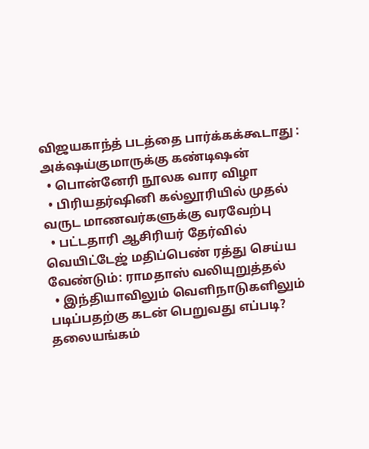விஜயகாந்த் படத்தை பார்க்கக்கூடாது : அக்‌ஷய்குமாருக்கு கண்டிஷன்
  • பொன்னேரி நூலக வார விழா
  • பிரியதர்ஷினி கல்லூரியில் முதல் வருட மாணவர்களுக்கு வரவேற்பு
  • பட்டதாரி ஆசிரியர் தேர்வில் வெயிட்டேஜ் மதிப்பெண் ரத்து செய்ய வேண்டும்: ராமதாஸ் வலியுறுத்தல்
  • இந்தியாவிலும் வெளிநாடுகளிலும் படிப்பதற்கு கடன் பெறுவது எப்படி?
தலையங்கம்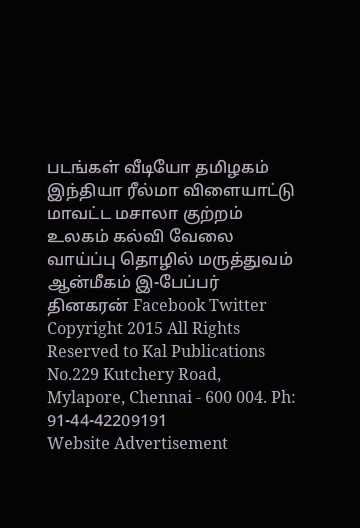படங்கள் வீடியோ தமிழகம் இந்தியா ரீல்மா விளையாட்டு மாவட்ட மசாலா குற்றம் உலகம் கல்வி வேலை வாய்ப்பு தொழில் மருத்துவம் ஆன்மீகம் இ-பேப்பர் தினகரன் Facebook Twitter
Copyright 2015 All Rights Reserved to Kal Publications
No.229 Kutchery Road, Mylapore, Chennai - 600 004. Ph: 91-44-42209191
Website Advertisement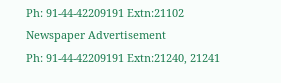Ph: 91-44-42209191 Extn:21102
Newspaper Advertisement
Ph: 91-44-42209191 Extn:21240, 21241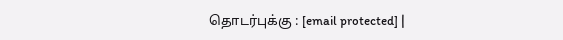தொடர்புக்கு : [email protected] |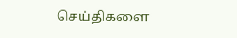செய்திகளை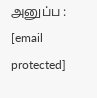அனுப்ப : [email protected]